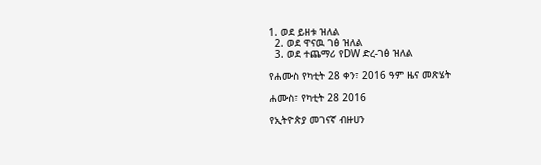1. ወደ ይዘቱ ዝለል
  2. ወደ ዋናዉ ገፅ ዝለል
  3. ወደ ተጨማሪ የDW ድረ-ገፅ ዝለል

የሐሙስ የካቲት 28 ቀን፣ 2016 ዓም ዜና መጽሄት

ሐሙስ፣ የካቲት 28 2016

የኢትዮጵያ መገናኛ ብዙሀን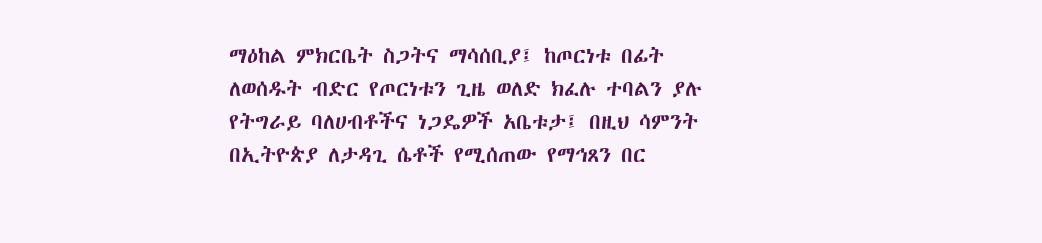ማዕከል ምክርቤት ስጋትና ማሳሰቢያ፤ ከጦርነቱ በፊት ለወሰዱት ብድር የጦርነቱን ጊዜ ወለድ ክፈሉ ተባልን ያሉ የትግራይ ባለሀብቶችና ነጋዴዎች አቤቱታ፤ በዚህ ሳምንት በኢትዮጵያ ለታዳጊ ሴቶች የሚሰጠው የማኅጸን በር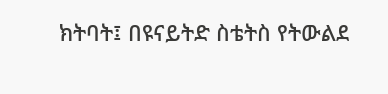ክትባት፤ በዩናይትድ ስቴትስ የትውልደ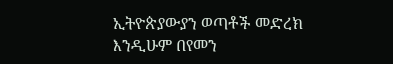ኢትዮጵያውያን ወጣቶች መድረክ እንዲሁም በየመን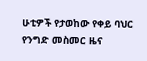ሁቲዎች የታወከው የቀይ ባህር የንግድ መስመር ዜና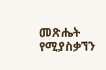መጽሔት የሚያስቃኘን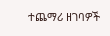ተጨማሪ ዘገባዎች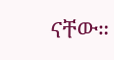ናቸው።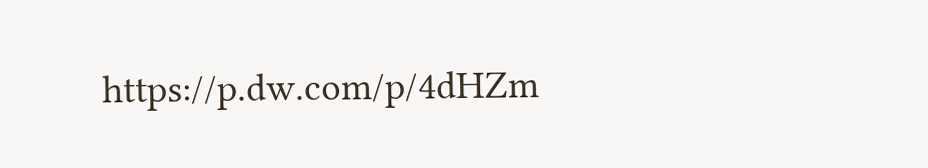https://p.dw.com/p/4dHZm